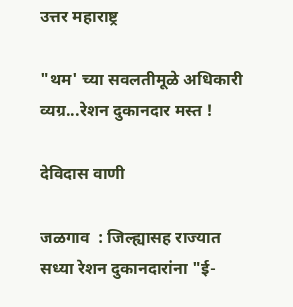उत्तर महाराष्ट्र

"थम' च्या सवलतीमूळे अधिकारी व्यग्र...रेशन दुकानदार मस्त !

देविदास वाणी

जळगाव  : जिल्ह्यासह राज्यात सध्या रेशन दुकानदारांना "ई-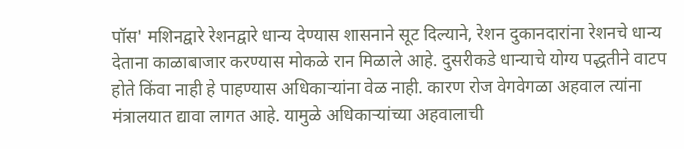पॉस' मशिनद्वारे रेशनद्वारे धान्य देण्यास शासनाने सूट दिल्याने, रेशन दुकानदारांना रेशनचे धान्य देताना काळाबाजार करण्यास मोकळे रान मिळाले आहे. दुसरीकडे धान्याचे योग्य पद्धतीने वाटप होते किंवा नाही हे पाहण्यास अधिकाऱ्यांना वेळ नाही. कारण रोज वेगवेगळा अहवाल त्यांना मंत्रालयात द्यावा लागत आहे. यामुळे अधिकाऱ्यांच्या अहवालाची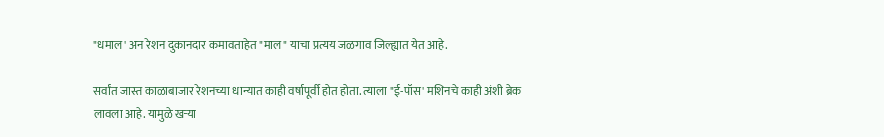"धमाल' अन रेशन दुकानदार कमावताहेत "माल" याचा प्रत्यय जळगाव जिल्ह्यात येत आहे.

सर्वांत जास्त काळाबाजार रेशनच्या धान्यात काही वर्षापूर्वी होत होता. त्याला "ई-पॉस' मशिनचे काही अंशी ब्रेक लावला आहे. यामुळे खऱ्या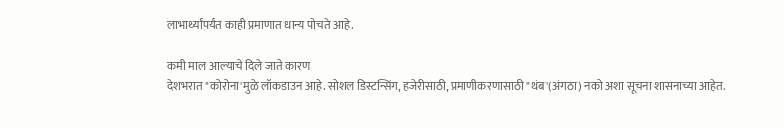लाभार्थ्यांपर्यंत काही प्रमाणात धान्य पोचते आहे.

कमी माल आल्याचे दिले जाते कारण
देशभरात "कोरोना'मुळे लॉकडाउन आहे. सोशल डिस्टन्सिंग, हजेरीसाठी, प्रमाणीकरणासाठी "थंब'(अंगठा) नको अशा सूचना शासनाच्या आहेत.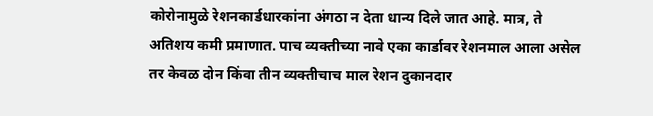कोरोनामुळे रेशनकार्डधारकांना अंगठा न देता धान्य दिले जात आहे. मात्र, ते अतिशय कमी प्रमाणात. पाच व्यक्तीच्या नावे एका कार्डावर रेशनमाल आला असेल तर केवळ दोन किंवा तीन व्यक्तीचाच माल रेशन दुकानदार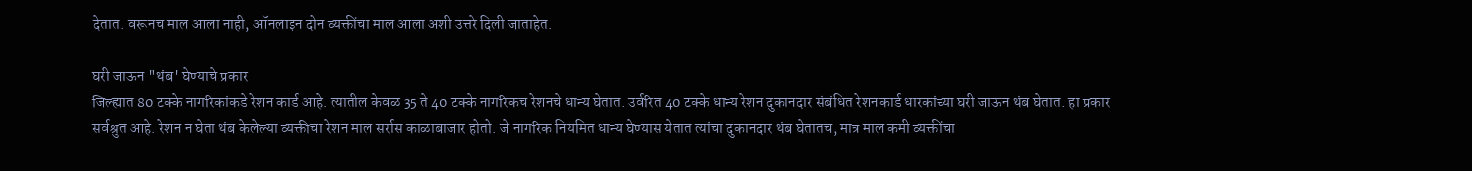देतात. वरूनच माल आला नाही, ऑनलाइन दोन व्यक्तींचा माल आला अशी उत्तरे दिली जाताहेत.

घरी जाऊन "थंब' घेण्याचे प्रकार
जिल्ह्यात 80 टक्के नागरिकांकडे रेशन कार्ड आहे. त्यातील केवळ 35 ते 40 टक्के नागरिकच रेशनचे धान्य घेतात. उर्वरित 40 टक्के धान्य रेशन दुकानदार संबंधित रेशनकार्ड धारकांच्या घरी जाऊन थंब घेतात. हा प्रकार सर्वश्रुत आहे. रेशन न घेता थंब केलेल्या व्यक्तीचा रेशन माल सर्रास काळाबाजार होतो. जे नागरिक नियमित धान्य घेण्यास येतात त्यांचा दुकानदार थंब घेतातच, मात्र माल कमी व्यक्तींचा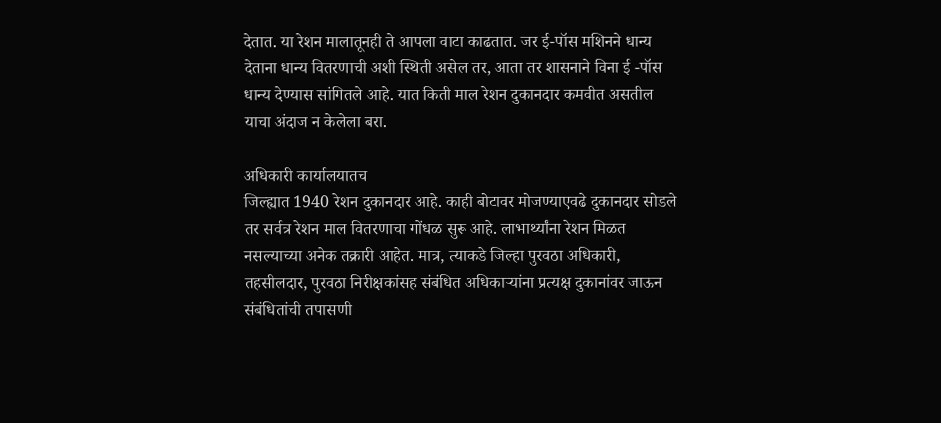देतात. या रेशन मालातूनही ते आपला वाटा काढतात. जर ई-पॉस मशिनने धान्य देताना धान्य वितरणाची अशी स्थिती असेल तर, आता तर शासनाने विना ई -पॉस धान्य देण्यास सांगितले आहे. यात किती माल रेशन दुकानदार कमवीत असतील याचा अंदाज न केलेला बरा.

अधिकारी कार्यालयातच
जिल्ह्यात 1940 रेशन दुकानदार आहे. काही बोटावर मोजण्याएवढे दुकानदार सोडले तर सर्वत्र रेशन माल वितरणाचा गोंधळ सुरू आहे. लाभार्थ्यांना रेशन मिळत नसल्याच्या अनेक तक्रारी आहेत. मात्र, त्याकडे जिल्हा पुरवठा अधिकारी, तहसीलदार, पुरवठा निरीक्षकांसह संबंधित अधिकाऱ्यांना प्रत्यक्ष दुकानांवर जाऊन संबंधितांची तपासणी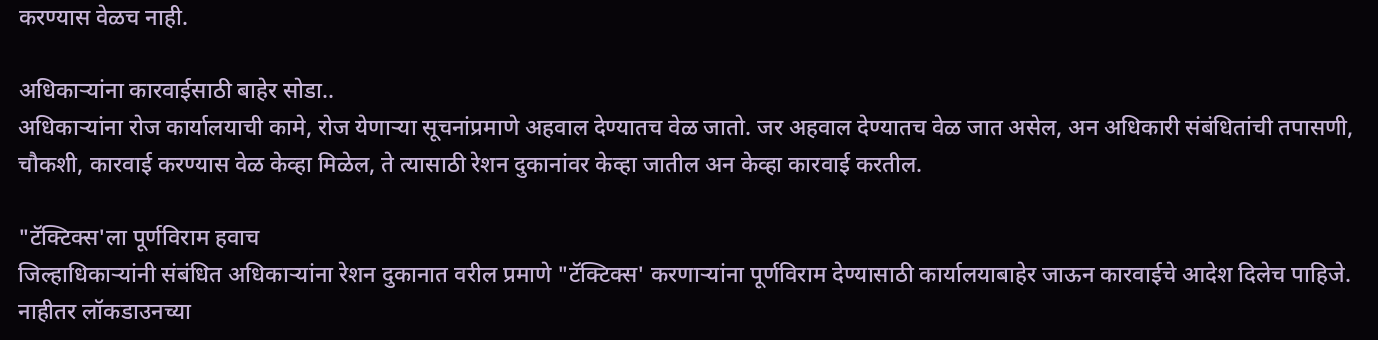करण्यास वेळच नाही.

अधिकाऱ्यांना कारवाईसाठी बाहेर सोडा..
अधिकाऱ्यांना रोज कार्यालयाची कामे, रोज येणाऱ्या सूचनांप्रमाणे अहवाल देण्यातच वेळ जातो. जर अहवाल देण्यातच वेळ जात असेल, अन अधिकारी संबंधितांची तपासणी, चौकशी, कारवाई करण्यास वेळ केव्हा मिळेल, ते त्यासाठी रेशन दुकानांवर केव्हा जातील अन केव्हा कारवाई करतील.

"टॅक्‍टिक्‍स'ला पूर्णविराम हवाच
जिल्हाधिकाऱ्यांनी संबंधित अधिकाऱ्यांना रेशन दुकानात वरील प्रमाणे "टॅक्‍टिक्‍स' करणाऱ्यांना पूर्णविराम देण्यासाठी कार्यालयाबाहेर जाऊन कारवाईचे आदेश दिलेच पाहिजे. नाहीतर लॉकडाउनच्या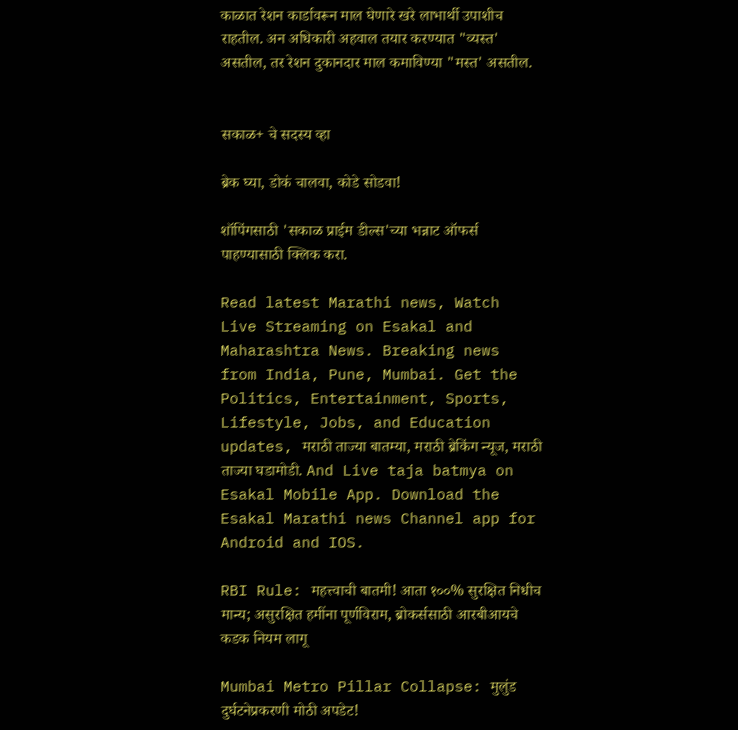काळात रेशन कार्डावरून माल घेणारे खरे लाभार्थी उपाशीच राहतील. अन अधिकारी अहवाल तयार करण्यात "व्यस्त' असतील, तर रेशन दुकानदार माल कमाविण्या "मस्त' असतील.


सकाळ+ चे सदस्य व्हा

ब्रेक घ्या, डोकं चालवा, कोडे सोडवा!

शॉपिंगसाठी 'सकाळ प्राईम डील्स'च्या भन्नाट ऑफर्स पाहण्यासाठी क्लिक करा.

Read latest Marathi news, Watch Live Streaming on Esakal and Maharashtra News. Breaking news from India, Pune, Mumbai. Get the Politics, Entertainment, Sports, Lifestyle, Jobs, and Education updates, मराठी ताज्या बातम्या, मराठी ब्रेकिंग न्यूज, मराठी ताज्या घडामोडी. And Live taja batmya on Esakal Mobile App. Download the Esakal Marathi news Channel app for Android and IOS.

RBI Rule: महत्त्वाची बातमी! आता १००% सुरक्षित निधीच मान्य; असुरक्षित हमींना पूर्णविराम, ब्रोकर्ससाठी आरबीआयचे कडक नियम लागू

Mumbai Metro Pillar Collapse: मुलुंड दुर्घटनेप्रकरणी मोठी अपडेट!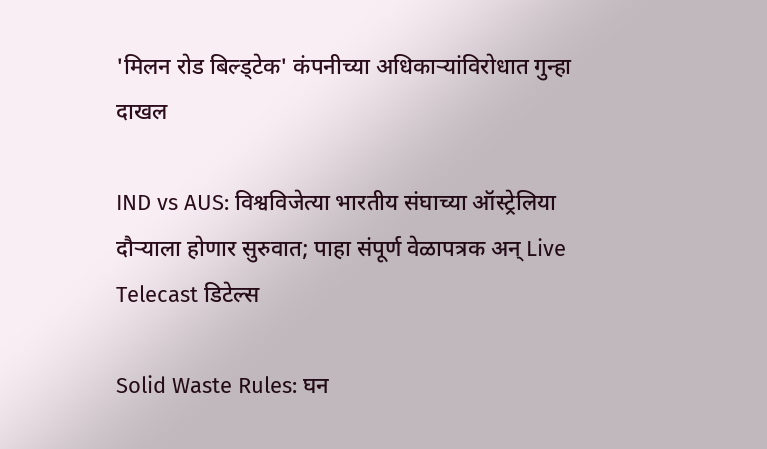'मिलन रोड बिल्ड्टेक' कंपनीच्या अधिकाऱ्यांविरोधात गुन्हा दाखल

IND vs AUS: विश्वविजेत्या भारतीय संघाच्या ऑस्ट्रेलिया दौऱ्याला होणार सुरुवात; पाहा संपूर्ण वेळापत्रक अन् Live Telecast डिटेल्स

Solid Waste Rules: घन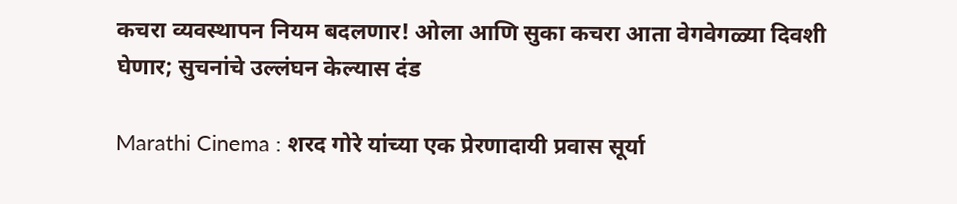कचरा व्यवस्थापन नियम बदलणार! ओला आणि सुका कचरा आता वेगवेगळ्या दिवशी घेणार; सुचनांचे उल्लंघन केल्यास दंड

Marathi Cinema : शरद गोरे यांच्या एक प्रेरणादायी प्रवास सूर्या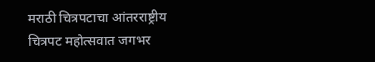मराठी चित्रपटाचा आंतरराष्ट्रीय चित्रपट महोत्सवात जगभर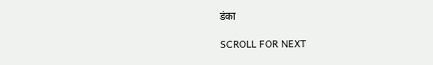डंका

SCROLL FOR NEXT